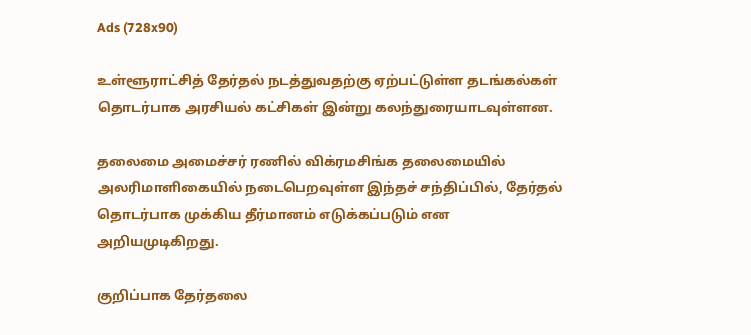Ads (728x90)

உள்ளூராட்சித் தேர்தல் நடத்துவதற்கு ஏற்பட்டுள்ள தடங்கல்கள் தொடர்பாக அரசியல் கட்சிகள் இன்று கலந்துரையாடவுள்ளன.

தலைமை அமைச்சர் ரணில் விக்ரமசிங்க தலைமையில் அலரிமாளிகையில் நடைபெறவுள்ள இந்தச் சந்திப்பில், தேர்தல் தொடர்பாக முக்கிய தீர்மானம் எடுக்கப்படும் என அறியமுடிகிறது.

குறிப்பாக தேர்தலை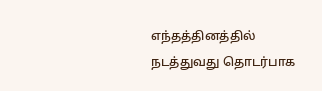எந்தத்தினத்தில் நடத்துவது தொடர்பாக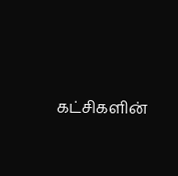கட்சிகளின்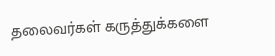தலைவர்கள் கருத்துக்களை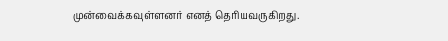முன்வைக்கவுள்ளனர் எனத் தெரியவருகிறது.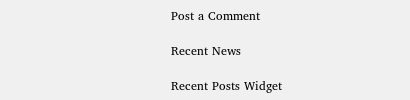Post a Comment

Recent News

Recent Posts Widget